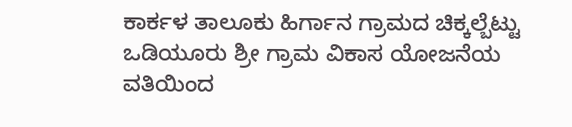ಕಾರ್ಕಳ ತಾಲೂಕು ಹಿರ್ಗಾನ ಗ್ರಾಮದ ಚಿಕ್ಕಲ್ಬೆಟ್ಟು ಒಡಿಯೂರು ಶ್ರೀ ಗ್ರಾಮ ವಿಕಾಸ ಯೋಜನೆಯ ವತಿಯಿಂದ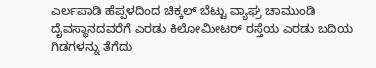ಎರ್ಲಪಾಡಿ ಹೆಪ್ಪಳದಿಂದ ಚಿಕ್ಕಲ್ ಬೆಟ್ಟು ವ್ಯಾಘ್ರ ಚಾಮುಂಡಿ ದೈವಸ್ಥಾನದವರೆಗೆ ಎರಡು ಕಿಲೋಮೀಟರ್ ರಸ್ತೆಯ ಎರಡು ಬದಿಯ ಗಿಡಗಳನ್ನು ತೆಗೆದು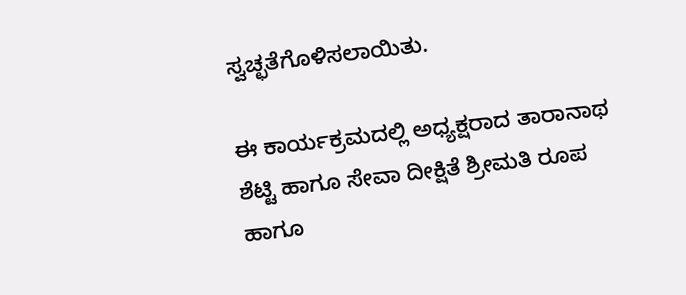ಸ್ವಚ್ಛತೆಗೊಳಿಸಲಾಯಿತು.

ಈ ಕಾರ್ಯಕ್ರಮದಲ್ಲಿ ಅಧ್ಯಕ್ಷರಾದ ತಾರಾನಾಥ ಶೆಟ್ಟಿ ಹಾಗೂ ಸೇವಾ ದೀಕ್ಷಿತೆ ಶ್ರೀಮತಿ ರೂಪ ಹಾಗೂ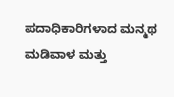ಪದಾಧಿಕಾರಿಗಳಾದ ಮನ್ಮಥ ಮಡಿವಾಳ ಮತ್ತು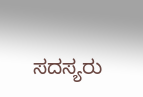ಸದಸ್ಯರು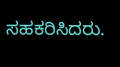ಸಹಕರಿಸಿದರು.